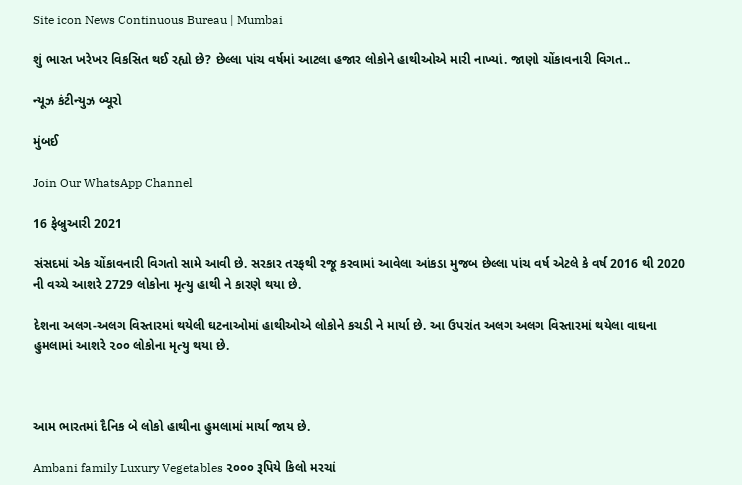Site icon News Continuous Bureau | Mumbai

શું ભારત ખરેખર વિકસિત થઈ રહ્યો છે? છેલ્લા પાંચ વર્ષમાં આટલા હજાર લોકોને હાથીઓએ મારી નાખ્યાં. જાણો ચોંકાવનારી વિગત..

ન્યૂઝ કંટીન્યુઝ બ્યૂરો

મુંબઈ

Join Our WhatsApp Channel

16 ફેબ્રુઆરી 2021

સંસદમાં એક ચોંકાવનારી વિગતો સામે આવી છે. સરકાર તરફથી રજૂ કરવામાં આવેલા આંકડા મુજબ છેલ્લા પાંચ વર્ષ એટલે કે વર્ષ 2016 થી 2020 ની વચ્ચે આશરે 2729 લોકોના મૃત્યુ હાથી ને કારણે થયા છે.

દેશના અલગ-અલગ વિસ્તારમાં થયેલી ઘટનાઓમાં હાથીઓએ લોકોને કચડી ને માર્યા છે. આ ઉપરાંત અલગ અલગ વિસ્તારમાં થયેલા વાઘના હુમલામાં આશરે ૨૦૦ લોકોના મૃત્યુ થયા છે.



આમ ભારતમાં દૈનિક બે લોકો હાથીના હુમલામાં માર્યા જાય છે.

Ambani family Luxury Vegetables ૨૦૦૦ રૂપિયે કિલો મરચાં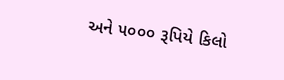અને ૫૦૦૦ રૂપિયે કિલો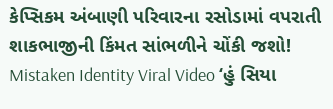કેપ્સિકમ અંબાણી પરિવારના રસોડામાં વપરાતી શાકભાજીની કિંમત સાંભળીને ચોંકી જશો!
Mistaken Identity Viral Video ‘હું સિયા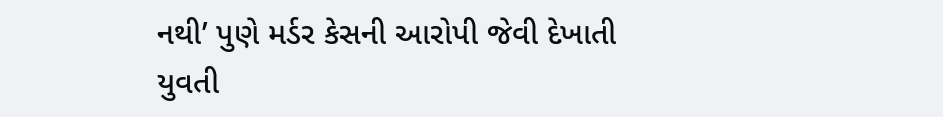નથી’ પુણે મર્ડર કેસની આરોપી જેવી દેખાતી યુવતી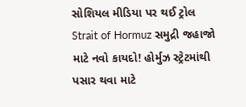સોશિયલ મીડિયા પર થઈ ટ્રોલ
Strait of Hormuz સમુદ્રી જહાજો માટે નવો કાયદો! હોર્મુઝ સ્ટ્રેટમાંથી પસાર થવા માટે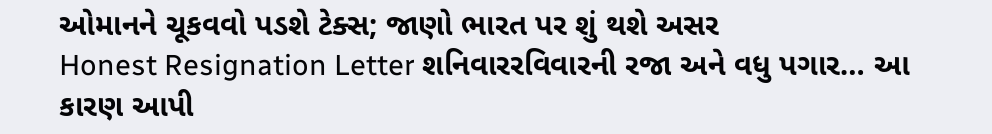ઓમાનને ચૂકવવો પડશે ટેક્સ; જાણો ભારત પર શું થશે અસર
Honest Resignation Letter શનિવારરવિવારની રજા અને વધુ પગાર… આ કારણ આપી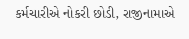કર્મચારીએ નોકરી છોડી, રાજીનામાએ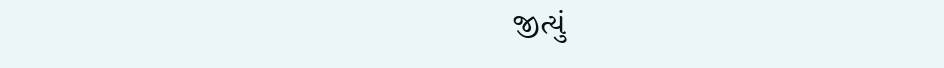જીત્યું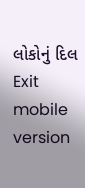લોકોનું દિલ
Exit mobile version